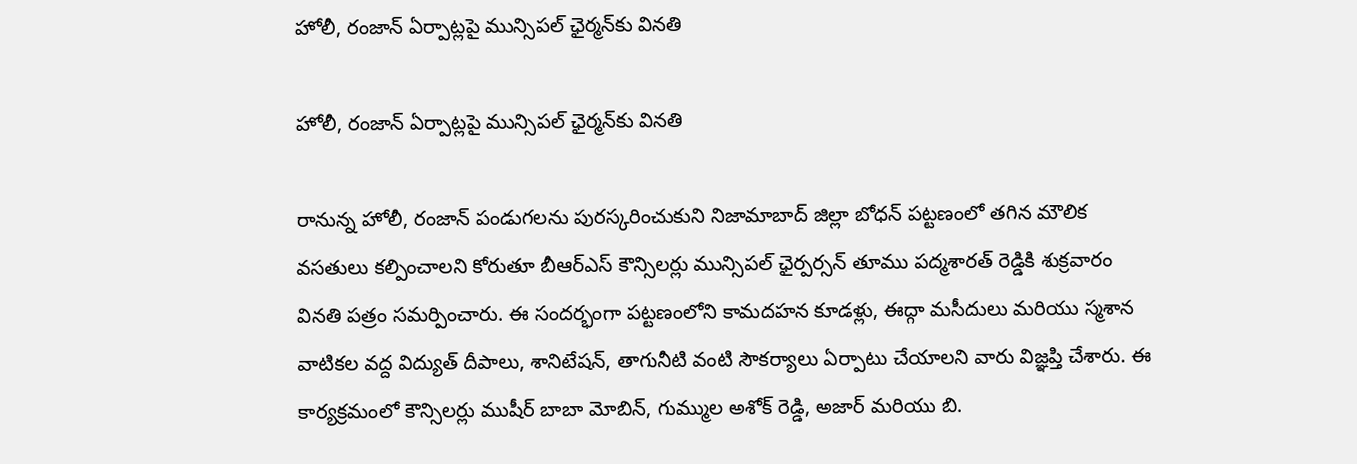హోలీ, రంజాన్ ఏర్పాట్లపై మున్సిపల్ ఛైర్మన్‌కు వినతి

హోలీ, రంజాన్ ఏర్పాట్లపై మున్సిపల్ ఛైర్మన్‌కు వినతి

రానున్న హోలీ, రంజాన్ పండుగలను పురస్కరించుకుని నిజామాబాద్ జిల్లా బోధన్ పట్టణంలో తగిన మౌలిక వసతులు కల్పించాలని కోరుతూ బీఆర్ఎస్ కౌన్సిలర్లు మున్సిపల్ ఛైర్పర్సన్ తూము పద్మశారత్ రెడ్డికి శుక్రవారం వినతి పత్రం సమర్పించారు. ఈ సందర్భంగా పట్టణంలోని కామదహన కూడళ్లు, ఈద్గా మసీదులు మరియు స్మశాన వాటికల వద్ద విద్యుత్ దీపాలు, శానిటేషన్, తాగునీటి వంటి సౌకర్యాలు ఏర్పాటు చేయాలని వారు విజ్ఞప్తి చేశారు. ఈ కార్యక్రమంలో కౌన్సిలర్లు ముషీర్ బాబా మోబిన్, గుమ్ముల అశోక్ రెడ్డి, అజార్ మరియు బి.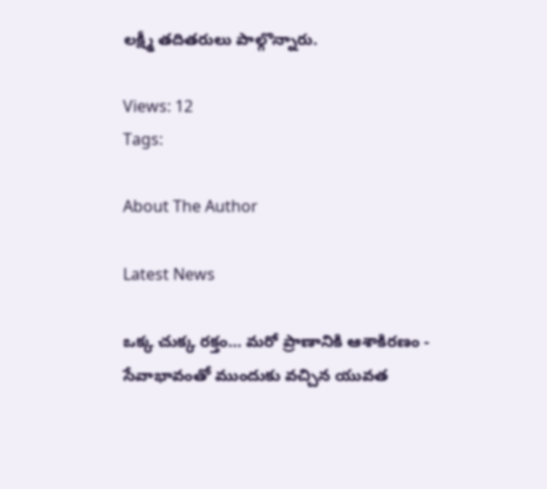లక్ష్మీ తదితరులు పాల్గొన్నారు.

Views: 12
Tags:

About The Author

Latest News

ఒక్క చుక్క రక్తం… మరో ప్రాణానికి ఆశాకిరణం - సేవాభావంతో ముందుకు వచ్చిన యువత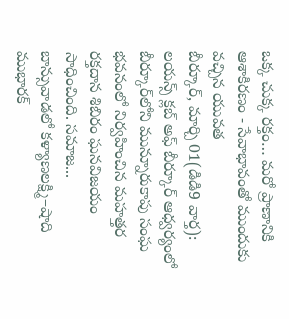ఒక్క చుక్క రక్తం… మరో ప్రాణానికి ఆశాకిరణం - సేవాభావంతో ముందుకు వచ్చిన యువత
బీర్కూర్, మార్చి 01(డిడి9 వార్త): లయన్స్ క్లబ్ అఫ్ బీర్కూర్ ఆధ్వర్యంలో బీర్కూర్‌లోని మున్నూరుకాపు సంఘ భవనంలో నిర్వహించిన మహత్తర రక్తదాన శిబిరం ఘనవిజయం సాధించింది. సమాజ...
బాన్సువాడలో కళ్యాణలక్ష్మి–షాది ముభారక్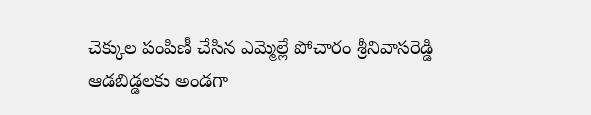చెక్కుల పంపిణీ చేసిన ఎమ్మెల్లే పోచారం శ్రీనివాసరెడ్డి
ఆడబిడ్డలకు అండగా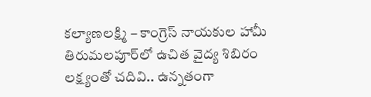కల్యాణలక్ష్మి – కాంగ్రెస్ నాయకుల హామీ
తిరుమలపూర్‌లో ఉచిత వైద్య శిబిరం
లక్ష్యంతో చదివి.. ఉన్నతంగా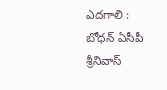ఎదగాలి : బోధన్ ఏసీపీ శ్రీనివాస్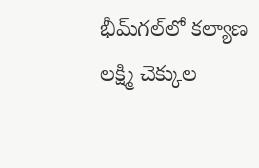భీమ్‌గల్‌లో కల్యాణ లక్ష్మి చెక్కుల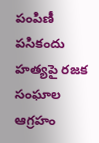పంపిణీ
పసికందు హత్యపై రజక సంఘాల ఆగ్రహం